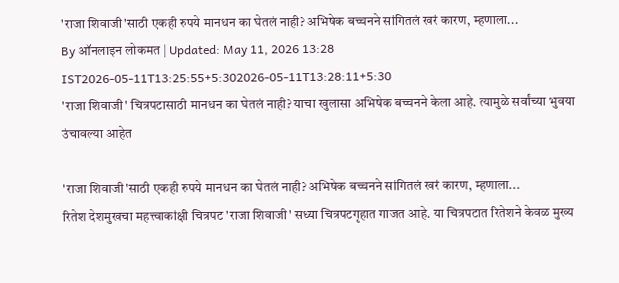'राजा शिवाजी'साठी एकही रुपये मानधन का घेतलं नाही? अभिषेक बच्चनने सांगितलं खरं कारण, म्हणाला...
By ऑनलाइन लोकमत | Updated: May 11, 2026 13:28 IST2026-05-11T13:25:55+5:302026-05-11T13:28:11+5:30
'राजा शिवाजी' चित्रपटासाठी मानधन का घेतलं नाही? याचा खुलासा अभिषेक बच्चनने केला आहे. त्यामुळे सर्वांच्या भुवया उंचावल्या आहेत

'राजा शिवाजी'साठी एकही रुपये मानधन का घेतलं नाही? अभिषेक बच्चनने सांगितलं खरं कारण, म्हणाला...
रितेश देशमुखचा महत्त्वाकांक्षी चित्रपट 'राजा शिवाजी' सध्या चित्रपटगृहात गाजत आहे. या चित्रपटात रितेशने केवळ मुख्य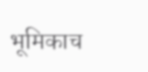भूमिकाच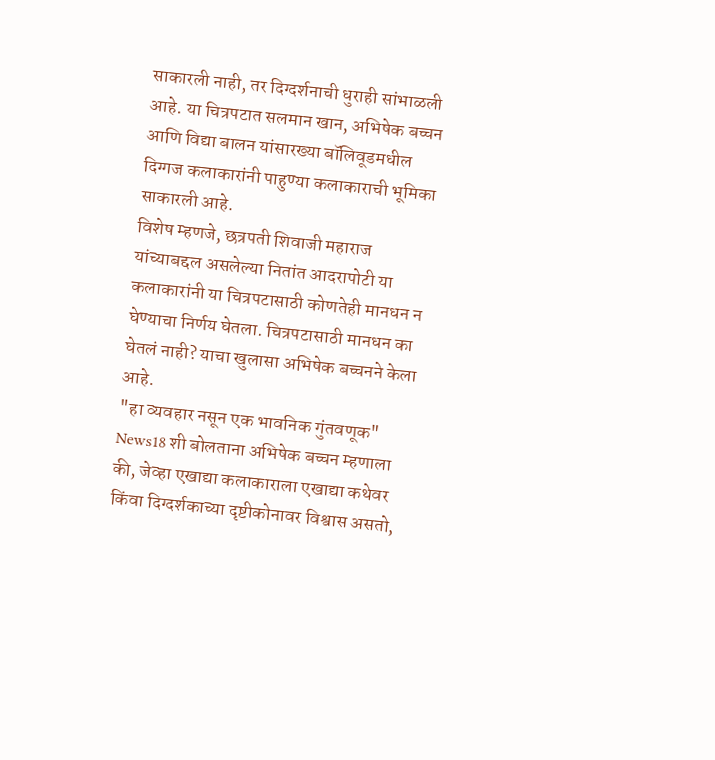साकारली नाही, तर दिग्दर्शनाची धुराही सांभाळली आहे. या चित्रपटात सलमान खान, अभिषेक बच्चन आणि विद्या बालन यांसारख्या बॉलिवूडमधील दिग्गज कलाकारांनी पाहुण्या कलाकाराची भूमिका साकारली आहे.
विशेष म्हणजे, छत्रपती शिवाजी महाराज यांच्याबद्दल असलेल्या नितांत आदरापोटी या कलाकारांनी या चित्रपटासाठी कोणतेही मानधन न घेण्याचा निर्णय घेतला. चित्रपटासाठी मानधन का घेतलं नाही? याचा खुलासा अभिषेक बच्चनने केला आहे.
"हा व्यवहार नसून एक भावनिक गुंतवणूक"
News18 शी बोलताना अभिषेक बच्चन म्हणाला की, जेव्हा एखाद्या कलाकाराला एखाद्या कथेवर किंवा दिग्दर्शकाच्या दृष्टीकोनावर विश्वास असतो,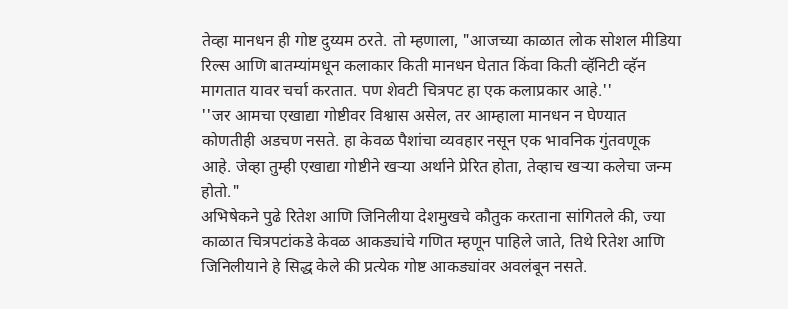तेव्हा मानधन ही गोष्ट दुय्यम ठरते. तो म्हणाला, "आजच्या काळात लोक सोशल मीडिया रिल्स आणि बातम्यांमधून कलाकार किती मानधन घेतात किंवा किती व्हॅनिटी व्हॅन मागतात यावर चर्चा करतात. पण शेवटी चित्रपट हा एक कलाप्रकार आहे.''
''जर आमचा एखाद्या गोष्टीवर विश्वास असेल, तर आम्हाला मानधन न घेण्यात कोणतीही अडचण नसते. हा केवळ पैशांचा व्यवहार नसून एक भावनिक गुंतवणूक आहे. जेव्हा तुम्ही एखाद्या गोष्टीने खऱ्या अर्थाने प्रेरित होता, तेव्हाच खऱ्या कलेचा जन्म होतो."
अभिषेकने पुढे रितेश आणि जिनिलीया देशमुखचे कौतुक करताना सांगितले की, ज्या काळात चित्रपटांकडे केवळ आकड्यांचे गणित म्हणून पाहिले जाते, तिथे रितेश आणि जिनिलीयाने हे सिद्ध केले की प्रत्येक गोष्ट आकड्यांवर अवलंबून नसते.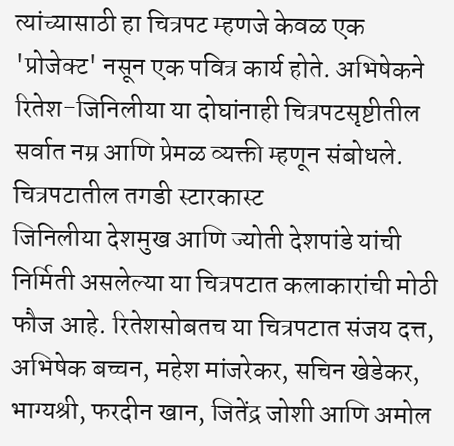त्यांच्यासाठी हा चित्रपट म्हणजे केवळ एक 'प्रोजेक्ट' नसून एक पवित्र कार्य होते. अभिषेकने रितेश-जिनिलीया या दोघांनाही चित्रपटसृष्टीतील सर्वात नम्र आणि प्रेमळ व्यक्ती म्हणून संबोधले.
चित्रपटातील तगडी स्टारकास्ट
जिनिलीया देशमुख आणि ज्योती देशपांडे यांची निर्मिती असलेल्या या चित्रपटात कलाकारांची मोठी फौज आहे. रितेशसोबतच या चित्रपटात संजय दत्त, अभिषेक बच्चन, महेश मांजरेकर, सचिन खेडेकर, भाग्यश्री, फरदीन खान, जितेंद्र जोशी आणि अमोल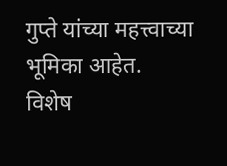गुप्ते यांच्या महत्त्वाच्या भूमिका आहेत.
विशेष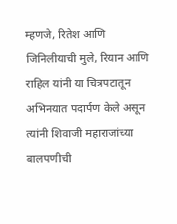म्हणजे, रितेश आणि जिनिलीयाची मुले, रियान आणि राहिल यांनी या चित्रपटातून अभिनयात पदार्पण केले असून त्यांनी शिवाजी महाराजांच्या बालपणीची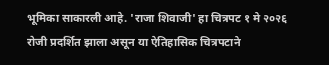भूमिका साकारली आहे. 'राजा शिवाजी' हा चित्रपट १ मे २०२६ रोजी प्रदर्शित झाला असून या ऐतिहासिक चित्रपटाने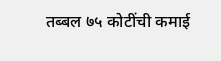तब्बल ७५ कोटींची कमाई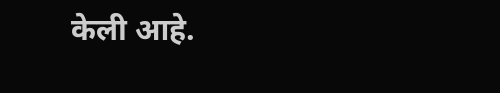केली आहे.